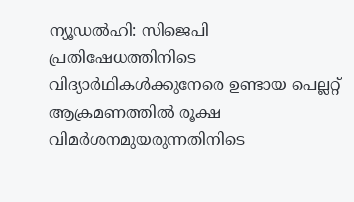ന്യൂഡൽഹി: സിജെപി പ്രതിഷേധത്തിനിടെ വിദ്യാർഥികൾക്കുനേരെ ഉണ്ടായ പെല്ലറ്റ് ആക്രമണത്തിൽ രൂക്ഷ വിമർശനമുയരുന്നതിനിടെ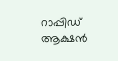റാപ്പിഡ് ആക്ഷൻ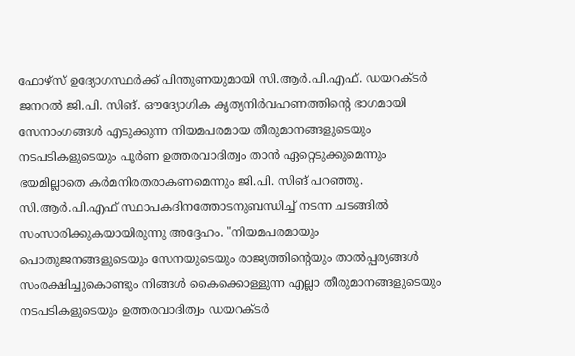ഫോഴ്സ് ഉദ്യോഗസ്ഥർക്ക് പിന്തുണയുമായി സി.ആർ.പി.എഫ്. ഡയറക്ടർ ജനറൽ ജി.പി. സിങ്. ഔദ്യോഗിക കൃത്യനിർവഹണത്തിന്റെ ഭാഗമായി സേനാംഗങ്ങൾ എടുക്കുന്ന നിയമപരമായ തീരുമാനങ്ങളുടെയും നടപടികളുടെയും പൂർണ ഉത്തരവാദിത്വം താൻ ഏറ്റെടുക്കുമെന്നും ഭയമില്ലാതെ കർമനിരതരാകണമെന്നും ജി.പി. സിങ് പറഞ്ഞു.
സി.ആർ.പി.എഫ് സ്ഥാപകദിനത്തോടനുബന്ധിച്ച് നടന്ന ചടങ്ങിൽ സംസാരിക്കുകയായിരുന്നു അദ്ദേഹം. "നിയമപരമായും പൊതുജനങ്ങളുടെയും സേനയുടെയും രാജ്യത്തിന്റെയും താൽപ്പര്യങ്ങൾ സംരക്ഷിച്ചുകൊണ്ടും നിങ്ങൾ കൈക്കൊള്ളുന്ന എല്ലാ തീരുമാനങ്ങളുടെയും നടപടികളുടെയും ഉത്തരവാദിത്വം ഡയറക്ടർ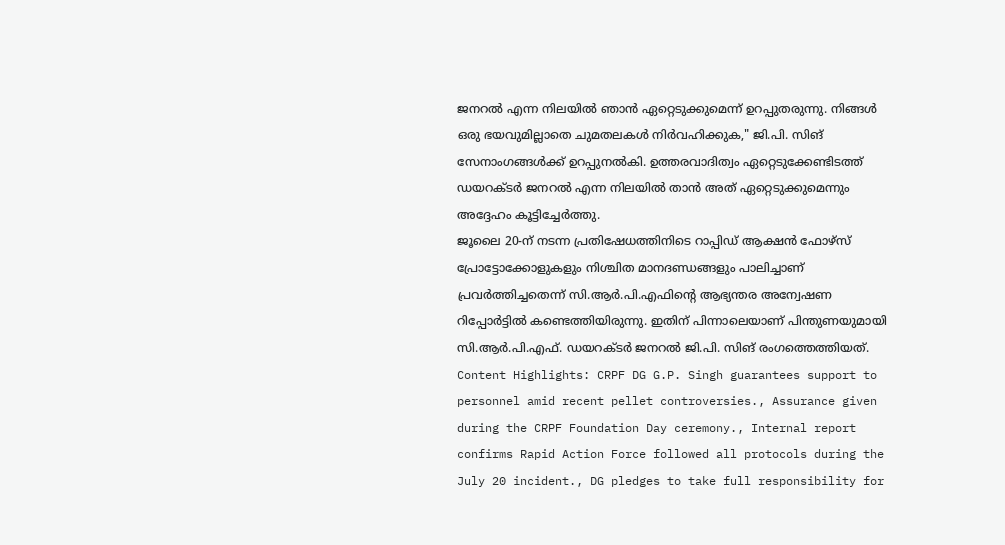ജനറൽ എന്ന നിലയിൽ ഞാൻ ഏറ്റെടുക്കുമെന്ന് ഉറപ്പുതരുന്നു. നിങ്ങൾ ഒരു ഭയവുമില്ലാതെ ചുമതലകൾ നിർവഹിക്കുക," ജി.പി. സിങ് സേനാംഗങ്ങൾക്ക് ഉറപ്പുനൽകി. ഉത്തരവാദിത്വം ഏറ്റെടുക്കേണ്ടിടത്ത് ഡയറക്ടർ ജനറൽ എന്ന നിലയിൽ താൻ അത് ഏറ്റെടുക്കുമെന്നും അദ്ദേഹം കൂട്ടിച്ചേർത്തു.
ജൂലൈ 20-ന് നടന്ന പ്രതിഷേധത്തിനിടെ റാപ്പിഡ് ആക്ഷൻ ഫോഴ്സ് പ്രോട്ടോക്കോളുകളും നിശ്ചിത മാനദണ്ഡങ്ങളും പാലിച്ചാണ് പ്രവർത്തിച്ചതെന്ന് സി.ആർ.പി.എഫിന്റെ ആഭ്യന്തര അന്വേഷണ റിപ്പോർട്ടിൽ കണ്ടെത്തിയിരുന്നു. ഇതിന് പിന്നാലെയാണ് പിന്തുണയുമായി സി.ആർ.പി.എഫ്. ഡയറക്ടർ ജനറൽ ജി.പി. സിങ് രംഗത്തെത്തിയത്.
Content Highlights: CRPF DG G.P. Singh guarantees support to personnel amid recent pellet controversies., Assurance given during the CRPF Foundation Day ceremony., Internal report confirms Rapid Action Force followed all protocols during the July 20 incident., DG pledges to take full responsibility for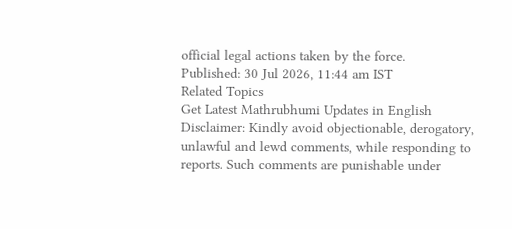official legal actions taken by the force.
Published: 30 Jul 2026, 11:44 am IST
Related Topics
Get Latest Mathrubhumi Updates in English
Disclaimer: Kindly avoid objectionable, derogatory, unlawful and lewd comments, while responding to reports. Such comments are punishable under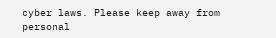cyber laws. Please keep away from personal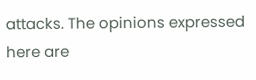attacks. The opinions expressed here are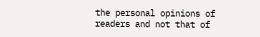the personal opinions of readers and not that of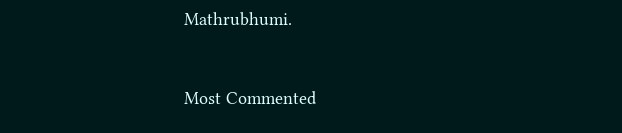Mathrubhumi.



Most Commented